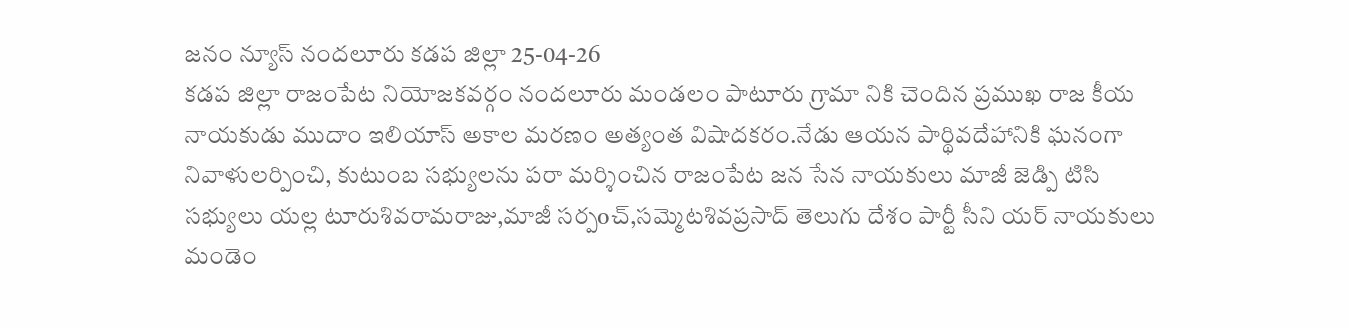జనం న్యూస్ నందలూరు కడప జిల్లా 25-04-26
కడప జిల్లా రాజంపేట నియోజకవర్గం నందలూరు మండలం పాటూరు గ్రామా నికి చెందిన ప్రముఖ రాజ కీయ నాయకుడు ముదాం ఇలియాస్ అకాల మరణం అత్యంత విషాదకరం.నేడు ఆయన పార్థివదేహానికి ఘనంగా నివాళులర్పించి, కుటుంబ సభ్యులను పరా మర్శించిన రాజంపేట జన సేన నాయకులు మాజీ జెడ్పి టిసి సభ్యులు యల్ల టూరుశివరామరాజు,మాజీ సర్పoచ్,సమ్మెటశివప్రసాద్ తెలుగు దేశం పార్టీ సీని యర్ నాయకులు మండెం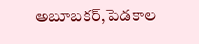అబూబకర్,పెడకాల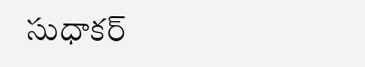సుధాకర్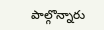పాల్గొన్నారు